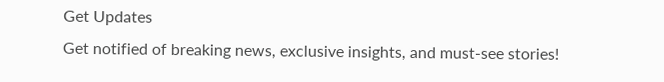Get Updates
Get notified of breaking news, exclusive insights, and must-see stories!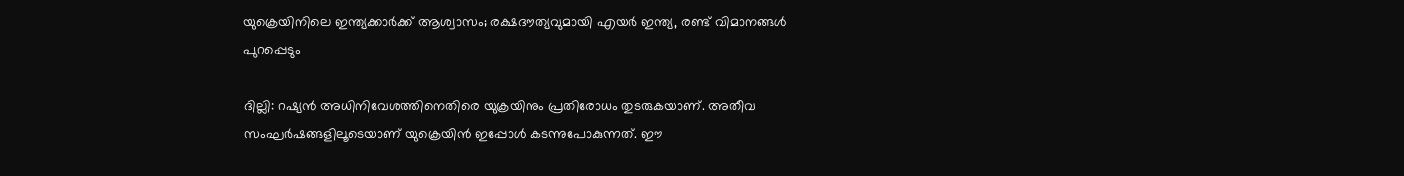യുക്രെയിനിലെ ഇന്ത്യക്കാര്‍ക്ക് ആശ്വാസം; രക്ഷദൗത്യവുമായി എയര്‍ ഇന്ത്യ, രണ്ട് വിമാനങ്ങള്‍ പുറപ്പെടും

ദില്ലി: റഷ്യന്‍ അധിനിവേശത്തിനെതിരെ യുക്രയിനും പ്രതിരോധം തുടരുകയാണ്. അതീവ സംഘര്‍ഷങ്ങളിലൂടെയാണ് യുക്രെയിന്‍ ഇപ്പോള്‍ കടന്നുപോകുന്നത്. ഈ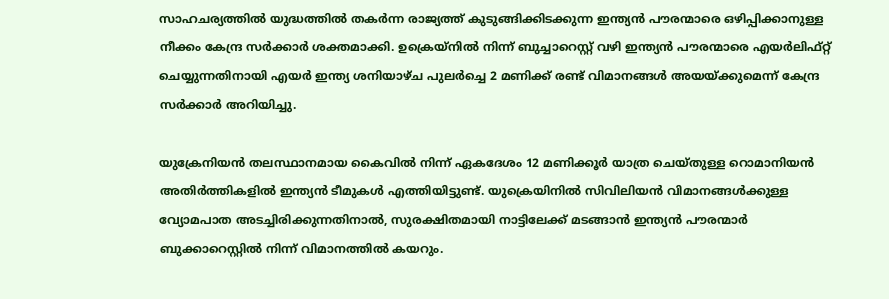സാഹചര്യത്തില്‍ യുദ്ധത്തില്‍ തകര്‍ന്ന രാജ്യത്ത് കുടുങ്ങിക്കിടക്കുന്ന ഇന്ത്യന്‍ പൗരന്മാരെ ഒഴിപ്പിക്കാനുള്ള നീക്കം കേന്ദ്ര സര്‍ക്കാര്‍ ശക്തമാക്കി. ഉക്രെയ്‌നില്‍ നിന്ന് ബുച്ചാറെസ്റ്റ് വഴി ഇന്ത്യന്‍ പൗരന്മാരെ എയര്‍ലിഫ്റ്റ് ചെയ്യുന്നതിനായി എയര്‍ ഇന്ത്യ ശനിയാഴ്ച പുലര്‍ച്ചെ 2 മണിക്ക് രണ്ട് വിമാനങ്ങള്‍ അയയ്ക്കുമെന്ന് കേന്ദ്ര സര്‍ക്കാര്‍ അറിയിച്ചു.

യുക്രേനിയന്‍ തലസ്ഥാനമായ കൈവില്‍ നിന്ന് ഏകദേശം 12 മണിക്കൂര്‍ യാത്ര ചെയ്തുള്ള റൊമാനിയന്‍ അതിര്‍ത്തികളില്‍ ഇന്ത്യന്‍ ടീമുകള്‍ എത്തിയിട്ടുണ്ട്. യുക്രെയിനില്‍ സിവിലിയന്‍ വിമാനങ്ങള്‍ക്കുള്ള വ്യോമപാത അടച്ചിരിക്കുന്നതിനാല്‍, സുരക്ഷിതമായി നാട്ടിലേക്ക് മടങ്ങാന്‍ ഇന്ത്യന്‍ പൗരന്മാര്‍ ബുക്കാറെസ്റ്റില്‍ നിന്ന് വിമാനത്തില്‍ കയറും.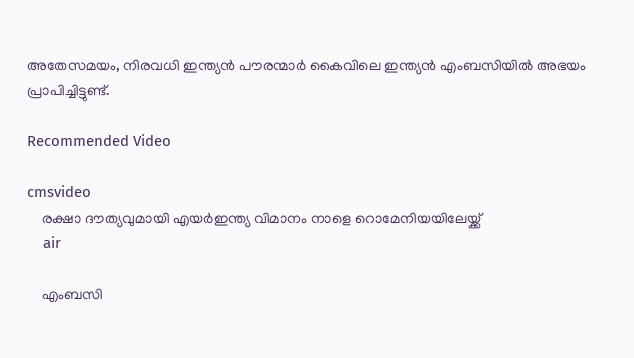അതേസമയം, നിരവധി ഇന്ത്യന്‍ പൗരന്മാര്‍ കൈവിലെ ഇന്ത്യന്‍ എംബസിയില്‍ അഭയം പ്രാപിച്ചിട്ടുണ്ട്.

Recommended Video

cmsvideo
    രക്ഷാ ദൗത്യവുമായി എയര്‍ഇന്ത്യ വിമാനം നാളെ റൊമേനിയയിലേയ്ക്ക്‌
    air

    എംബസി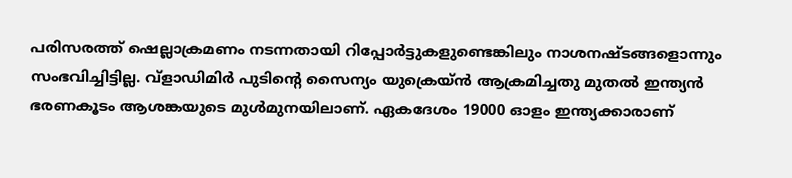പരിസരത്ത് ഷെല്ലാക്രമണം നടന്നതായി റിപ്പോര്‍ട്ടുകളുണ്ടെങ്കിലും നാശനഷ്ടങ്ങളൊന്നും സംഭവിച്ചിട്ടില്ല. വ്ളാഡിമിര്‍ പുടിന്റെ സൈന്യം യുക്രെയ്ന്‍ ആക്രമിച്ചതു മുതല്‍ ഇന്ത്യന്‍ ഭരണകൂടം ആശങ്കയുടെ മുള്‍മുനയിലാണ്. ഏകദേശം 19000 ഓളം ഇന്ത്യക്കാരാണ്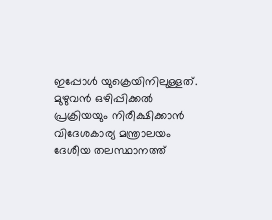ഇപ്പോള്‍ യുക്രെയിനിലുള്ളത്. മുഴുവന്‍ ഒഴിപ്പിക്കല്‍ പ്രക്രിയയും നിരീക്ഷിക്കാന്‍ വിദേശകാര്യ മന്ത്രാലയം ദേശീയ തലസ്ഥാനത്ത്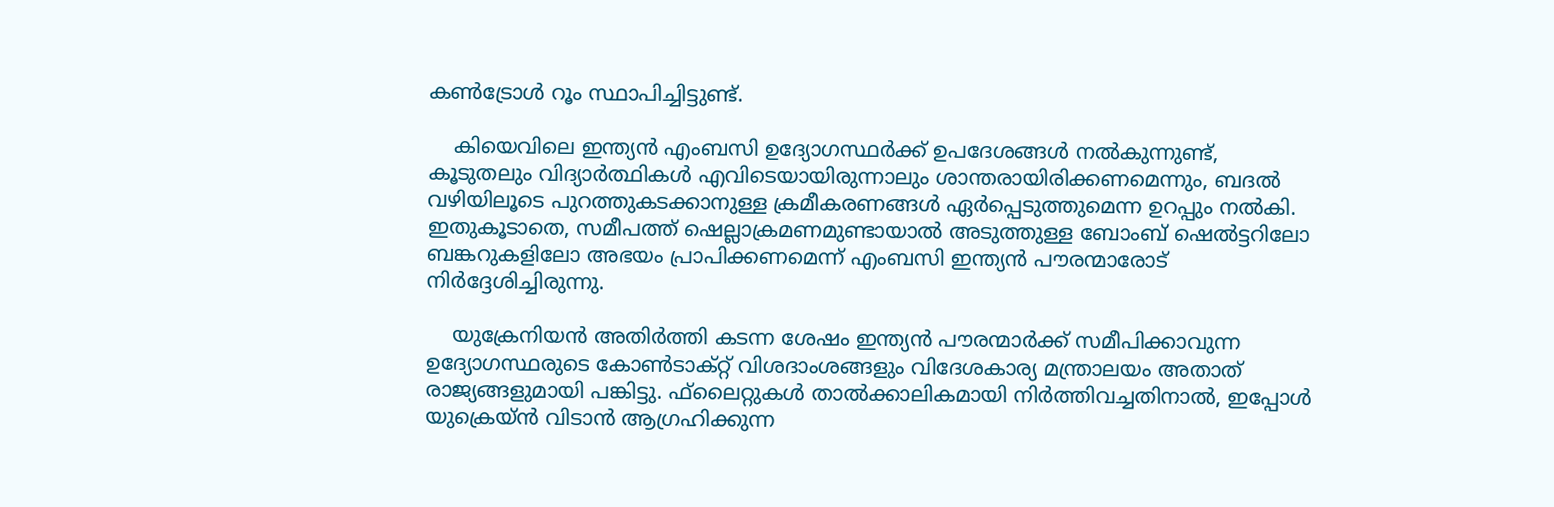കണ്‍ട്രോള്‍ റൂം സ്ഥാപിച്ചിട്ടുണ്ട്.

    കിയെവിലെ ഇന്ത്യന്‍ എംബസി ഉദ്യോഗസ്ഥര്‍ക്ക് ഉപദേശങ്ങള്‍ നല്‍കുന്നുണ്ട്, കൂടുതലും വിദ്യാര്‍ത്ഥികള്‍ എവിടെയായിരുന്നാലും ശാന്തരായിരിക്കണമെന്നും, ബദല്‍ വഴിയിലൂടെ പുറത്തുകടക്കാനുള്ള ക്രമീകരണങ്ങള്‍ ഏര്‍പ്പെടുത്തുമെന്ന ഉറപ്പും നല്‍കി. ഇതുകൂടാതെ, സമീപത്ത് ഷെല്ലാക്രമണമുണ്ടായാല്‍ അടുത്തുള്ള ബോംബ് ഷെല്‍ട്ടറിലോ ബങ്കറുകളിലോ അഭയം പ്രാപിക്കണമെന്ന് എംബസി ഇന്ത്യന്‍ പൗരന്മാരോട് നിര്‍ദ്ദേശിച്ചിരുന്നു.

    യുക്രേനിയന്‍ അതിര്‍ത്തി കടന്ന ശേഷം ഇന്ത്യന്‍ പൗരന്മാര്‍ക്ക് സമീപിക്കാവുന്ന ഉദ്യോഗസ്ഥരുടെ കോണ്‍ടാക്റ്റ് വിശദാംശങ്ങളും വിദേശകാര്യ മന്ത്രാലയം അതാത് രാജ്യങ്ങളുമായി പങ്കിട്ടു. ഫ്‌ലൈറ്റുകള്‍ താല്‍ക്കാലികമായി നിര്‍ത്തിവച്ചതിനാല്‍, ഇപ്പോള്‍ യുക്രെയ്ന്‍ വിടാന്‍ ആഗ്രഹിക്കുന്ന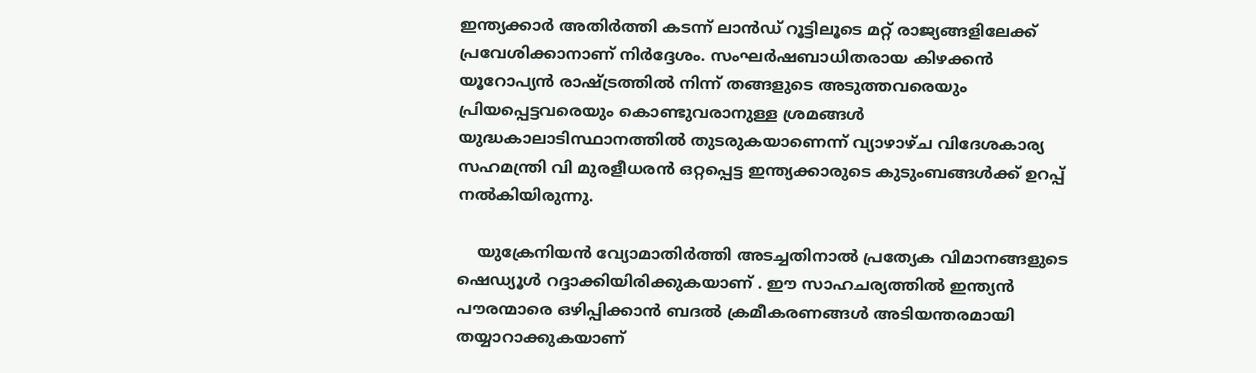ഇന്ത്യക്കാര്‍ അതിര്‍ത്തി കടന്ന് ലാന്‍ഡ് റൂട്ടിലൂടെ മറ്റ് രാജ്യങ്ങളിലേക്ക് പ്രവേശിക്കാനാണ് നിര്‍ദ്ദേശം. സംഘര്‍ഷബാധിതരായ കിഴക്കന്‍ യൂറോപ്യന്‍ രാഷ്ട്രത്തില്‍ നിന്ന് തങ്ങളുടെ അടുത്തവരെയും പ്രിയപ്പെട്ടവരെയും കൊണ്ടുവരാനുള്ള ശ്രമങ്ങള്‍ യുദ്ധകാലാടിസ്ഥാനത്തില്‍ തുടരുകയാണെന്ന് വ്യാഴാഴ്ച വിദേശകാര്യ സഹമന്ത്രി വി മുരളീധരന്‍ ഒറ്റപ്പെട്ട ഇന്ത്യക്കാരുടെ കുടുംബങ്ങള്‍ക്ക് ഉറപ്പ് നല്‍കിയിരുന്നു.

    യുക്രേനിയന്‍ വ്യോമാതിര്‍ത്തി അടച്ചതിനാല്‍ പ്രത്യേക വിമാനങ്ങളുടെ ഷെഡ്യൂള്‍ റദ്ദാക്കിയിരിക്കുകയാണ് . ഈ സാഹചര്യത്തില്‍ ഇന്ത്യന്‍ പൗരന്മാരെ ഒഴിപ്പിക്കാന്‍ ബദല്‍ ക്രമീകരണങ്ങള്‍ അടിയന്തരമായി തയ്യാറാക്കുകയാണ്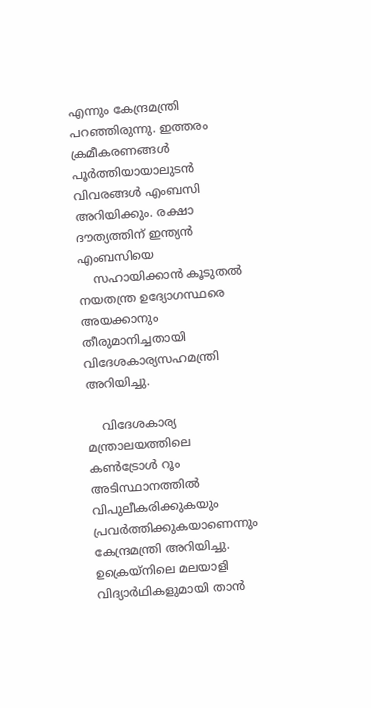എന്നും കേന്ദ്രമന്ത്രി പറഞ്ഞിരുന്നു. ഇത്തരം ക്രമീകരണങ്ങള്‍ പൂര്‍ത്തിയായാലുടന്‍ വിവരങ്ങള്‍ എംബസി അറിയിക്കും. രക്ഷാ ദൗത്യത്തിന് ഇന്ത്യന്‍ എംബസിയെ
    സഹായിക്കാന്‍ കൂടുതല്‍ നയതന്ത്ര ഉദ്യോഗസ്ഥരെ അയക്കാനും തീരുമാനിച്ചതായി വിദേശകാര്യസഹമന്ത്രി അറിയിച്ചു.

    വിദേശകാര്യ മന്ത്രാലയത്തിലെ കണ്‍ട്രോള്‍ റൂം അടിസ്ഥാനത്തില്‍ വിപുലീകരിക്കുകയും പ്രവര്‍ത്തിക്കുകയാണെന്നും കേന്ദ്രമന്ത്രി അറിയിച്ചു. ഉക്രെയ്‌നിലെ മലയാളി വിദ്യാര്‍ഥികളുമായി താന്‍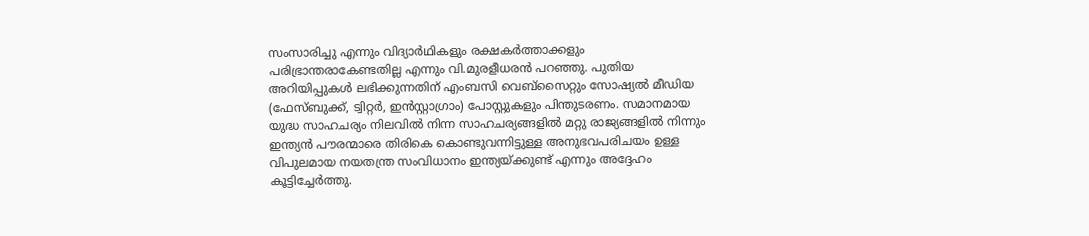സംസാരിച്ചു എന്നും വിദ്യാര്‍ഥികളും രക്ഷകര്‍ത്താക്കളും പരിഭ്രാന്തരാകേണ്ടതില്ല എന്നും വി.മുരളീധരന്‍ പറഞ്ഞു. പുതിയ അറിയിപ്പുകള്‍ ലഭിക്കുന്നതിന് എംബസി വെബ്സൈറ്റും സോഷ്യല്‍ മീഡിയ (ഫേസ്ബുക്ക്, ട്വിറ്റര്‍, ഇന്‍സ്റ്റാഗ്രാം) പോസ്റ്റുകളും പിന്തുടരണം. സമാനമായ യുദ്ധ സാഹചര്യം നിലവില്‍ നിന്ന സാഹചര്യങ്ങളില്‍ മറ്റു രാജ്യങ്ങളില്‍ നിന്നും ഇന്ത്യന്‍ പൗരന്മാരെ തിരികെ കൊണ്ടുവന്നിട്ടുള്ള അനുഭവപരിചയം ഉള്ള വിപുലമായ നയതന്ത്ര സംവിധാനം ഇന്ത്യയ്ക്കുണ്ട് എന്നും അദ്ദേഹം കൂട്ടിച്ചേര്‍ത്തു.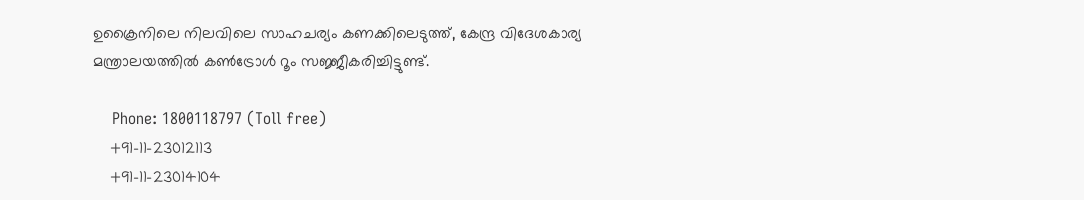ഉക്രൈനിലെ നിലവിലെ സാഹചര്യം കണക്കിലെടുത്ത്, കേന്ദ്ര വിദേശകാര്യ മന്ത്രാലയത്തിൽ കൺട്രോൾ റൂം സജ്ജീകരിച്ചിട്ടുണ്ട്.

    Phone: 1800118797 (Toll free)
    +91-11-23012113
    +91-11-23014104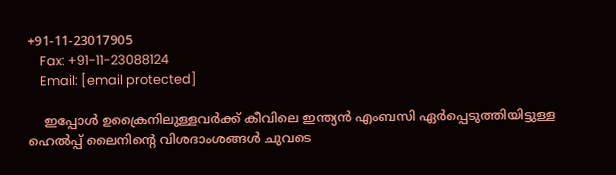+91-11-23017905
    Fax: +91-11-23088124
    Email: [email protected]

    ഇപ്പോള്‍ ഉക്രൈനിലുള്ളവര്‍ക്ക് കീവിലെ ഇന്ത്യന്‍ എംബസി ഏര്‍പ്പെടുത്തിയിട്ടുള്ള ഹെൽപ്പ് ലൈനിന്റെ വിശദാംശങ്ങൾ ചുവടെ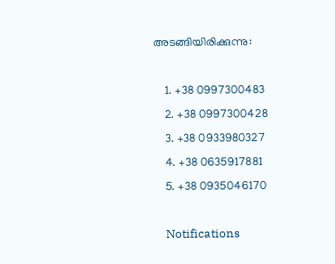അടങ്ങിയിരിക്കുന്നു:

    1. +38 0997300483
    2. +38 0997300428
    3. +38 0933980327
    4. +38 0635917881
    5. +38 0935046170

    Notifications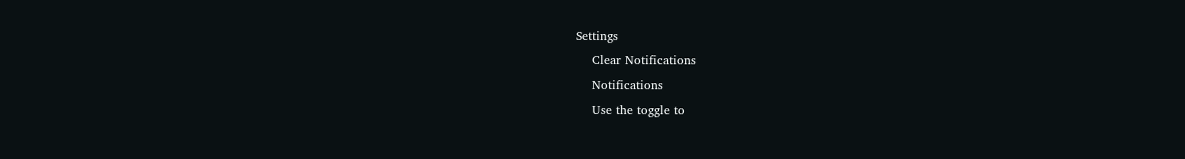Settings
    Clear Notifications
    Notifications
    Use the toggle to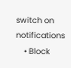switch on notifications
    • Block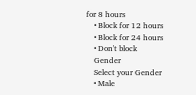for 8 hours
    • Block for 12 hours
    • Block for 24 hours
    • Don't block
    Gender
    Select your Gender
    • Male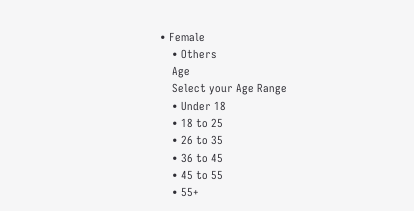• Female
    • Others
    Age
    Select your Age Range
    • Under 18
    • 18 to 25
    • 26 to 35
    • 36 to 45
    • 45 to 55
    • 55+